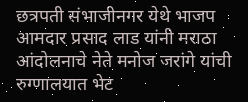छत्रपती संभाजीनगर येथे भाजप आमदार प्रसाद लाड यांनी मराठा आंदोलनाचे नेते मनोज जरांगे यांची रुग्णालयात भेट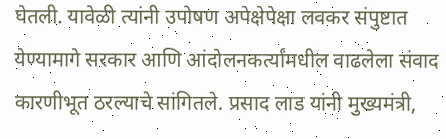घेतली. यावेळी त्यांनी उपोषण अपेक्षेपेक्षा लवकर संपुष्टात येण्यामागे सरकार आणि आंदोलनकर्त्यांमधील वाढलेला संवाद कारणीभूत ठरल्याचे सांगितले. प्रसाद लाड यांनी मुख्यमंत्री,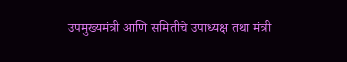उपमुख्यमंत्री आणि समितीचे उपाध्यक्ष तथा मंत्री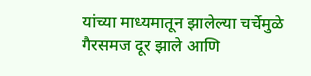यांच्या माध्यमातून झालेल्या चर्चेमुळे गैरसमज दूर झाले आणि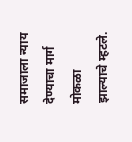समाजाला न्याय देण्याचा मार्ग मोकळा झाल्याचे म्हटले.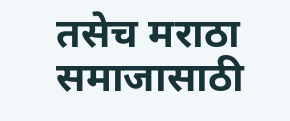तसेच मराठा समाजासाठी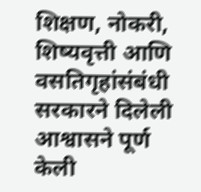शिक्षण, नोकरी, शिष्यवृत्ती आणि वसतिगृहांसंबंधी सरकारने दिलेली आश्वासने पूर्ण केली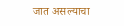जात असल्याचा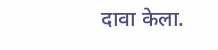दावा केला.